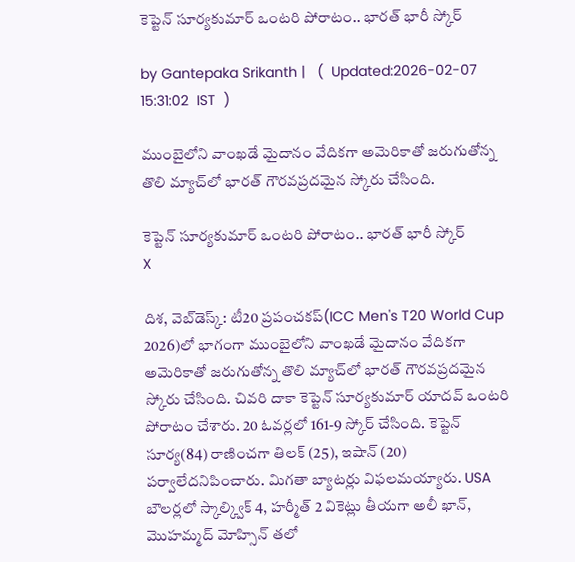కెప్టెన్ సూర్యకుమార్ ఒంటరి పోరాటం.. భారత్ భారీ స్కోర్

by Gantepaka Srikanth |   (  Updated:2026-02-07 15:31:02  IST  )

ముంబైలోని వాంఖడే మైదానం వేదికగా అమెరికాతో జరుగుతోన్న తొలి మ్యాచ్‌లో భారత్ గౌరవప్రదమైన స్కోరు చేసింది.

కెప్టెన్ సూర్యకుమార్ ఒంటరి పోరాటం.. భారత్ భారీ స్కోర్
X

దిశ, వెబ్‌డెస్క్: టీ20 ప్రపంచకప్‌(ICC Men's T20 World Cup 2026)లో భాగంగా ముంబైలోని వాంఖడే మైదానం వేదికగా అమెరికాతో జరుగుతోన్న తొలి మ్యాచ్‌లో భారత్ గౌరవప్రదమైన స్కోరు చేసింది. చివరి దాకా కెప్టెన్ సూర్యకుమార్ యాదవ్ ఒంటరి పోరాటం చేశారు. 20 ఓవర్లలో 161-9 స్కోర్ చేసింది. కెప్టెన్ సూర్య(84) రాణించగా తిలక్ (25), ఇషాన్ (20) పర్వాలేదనిపించారు. మిగతా బ్యాటర్లు విఫలమయ్యారు. USA బౌలర్లలో స్కాల్క్విక్ 4, హర్మీత్ 2 వికెట్లు తీయగా అలీ ఖాన్, మొహమ్మద్ మోహ్సిన్ తలో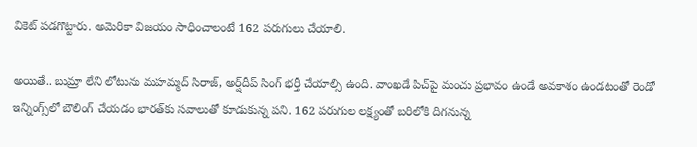వికెట్ పడగొట్టారు. అమెరికా విజయం సాధించాలంటే 162 పరుగులు చేయాలి.

అయితే.. బుమ్రా లేని లోటును మహమ్మద్ సిరాజ్, అర్ష్‌దీప్ సింగ్ భర్తీ చేయాల్సి ఉంది. వాంఖడే పిచ్‌పై మంచు ప్రభావం ఉండే అవకాశం ఉండటంతో రెండో ఇన్నింగ్స్‌లో బౌలింగ్ చేయడం భారత్‌కు సవాలుతో కూడుకున్న పని. 162 పరుగుల లక్ష్యంతో బరిలోకి దిగనున్న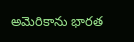అమెరికాను భారత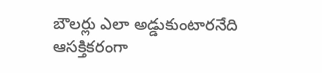బౌలర్లు ఎలా అడ్డుకుంటారనేది ఆసక్తికరంగా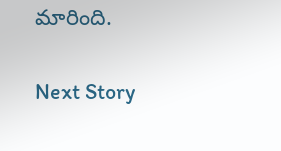మారింది.

Next Story